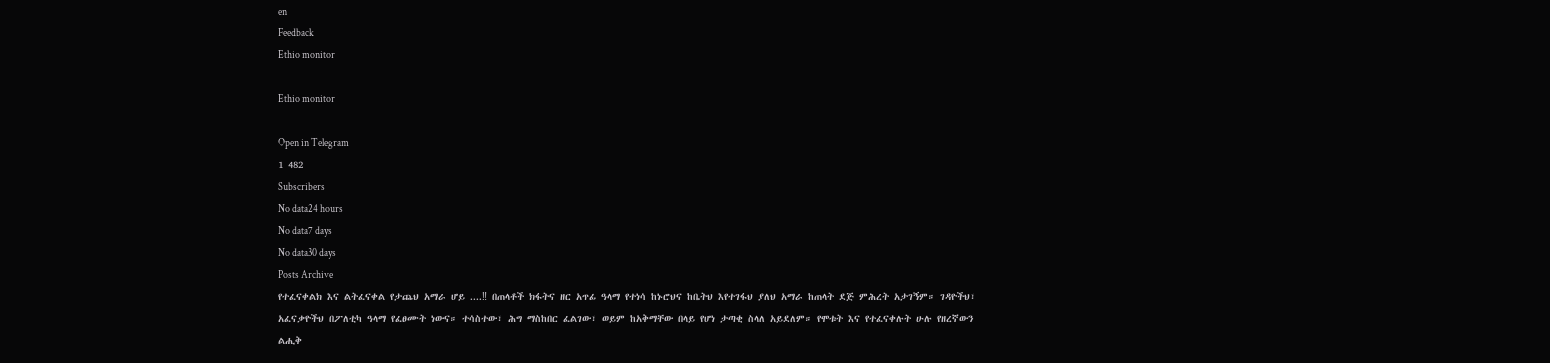en
Feedback
Ethio monitor

Ethio monitor

Open in Telegram
1 482
Subscribers
No data24 hours
No data7 days
No data30 days
Posts Archive
የተፈናቀልክ እና ልትፈናቀል የታጨህ አማራ ሆይ ....‼ በጠላቶች ክፋትና ዘር አጥፊ ዓላማ የተነሳ ከኑሮህና ከቤትህ እየተገፋህ ያለህ አማራ ከጠላት ደጅ ምሕረት አታገኝም። ገዳዮችህ፣ አፈናቃዮችህ በፖለቲካ ዓላማ የፈፀሙት ነውና። ተሳስተው፣ ሕግ ማስከበር ፈልገው፣ ወይም ከአቅማቸው በላይ የሆነ ታጣቂ ስላለ አይደለም። የሞቱት እና የተፈናቀሉት ሁሉ የዘረኛውን ልሒቅ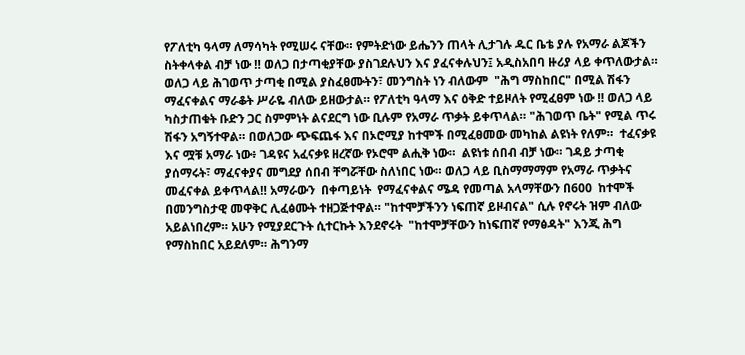የፖለቲካ ዓላማ ለማሳካት የሚሠሩ ናቸው። የምትድነው ይሔንን ጠላት ሊታገሉ ዱር ቤቴ ያሉ የአማራ ልጆችን ስትቀላቀል ብቻ ነው ‼ ወለጋ በታጣቂያቸው ያስገደሉህን እና ያፈናቀሉህን፤ አዲስአበባ ዙሪያ ላይ ቀጥለውታል።  ወለጋ ላይ ሕገወጥ ታጣቂ በሚል ያስፈፀሙትን፣ መንግስት ነን ብለውም  "ሕግ ማስከበር" በሚል ሽፋን  ማፈናቀልና ማራቆት ሥራዬ ብለው ይዘውታል። የፖለቲካ ዓላማ እና ዕቅድ ተይዞለት የሚፈፀም ነው ‼ ወለጋ ላይ ካስታጠቁት ቡድን ጋር ስምምነት ልናደርግ ነው ቢሉም የአማራ ጥቃት ይቀጥላል። "ሕገወጥ ቤት" የሚል ጥሩ ሽፋን አግኝተዋል። በወለጋው ጭፍጨፋ እና በኦሮሚያ ከተሞች በሚፈፀመው መካከል ልዩነት የለም።  ተፈናቃዩ እና ሟቹ አማራ ነው፥ ገዳዩና አፈናቃዩ ዘረኛው የኦሮሞ ልሒቅ ነው።  ልዩነቱ ሰበብ ብቻ ነው። ገዳይ ታጣቂ ያሰማሩት፣ ማፈናቀያና መግደያ ሰበብ ቸግሯቸው ስለነበር ነው። ወለጋ ላይ ቢስማማማም የአማራ ጥቃትና መፈናቀል ይቀጥላል‼ አማራውን  በቀጣይነት  የማፈናቀልና ሜዳ የመጣል አላማቸውን በ600  ከተሞች በመንግስታዊ መዋቅር ሊፈፅሙት ተዘጋጅተዋል። "ከተሞቻችንን ነፍጠኛ ይዞብናል" ሲሉ የኖሩት ዝም ብለው አይልነበረም። አሁን የሚያደርጉት ሲተርኩት እንደኖሩት  "ከተሞቻቸውን ከነፍጠኛ የማፅዳት" እንጂ ሕግ የማስከበር አይደለም። ሕግንማ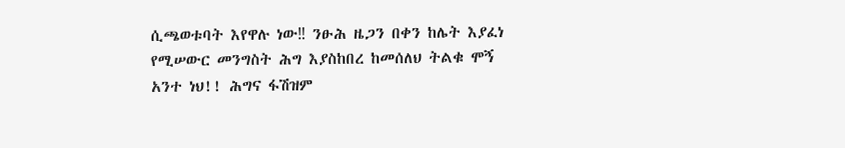ሲጫወቱባት እየዋሉ ነው‼ ንፁሕ ዜጋን በቀን ከሌት እያፈነ የሚሠውር መንግስት ሕግ እያስከበረ ከመሰለህ ትልቁ ሞኝ አንተ ነህ!! ሕግና ፋሽዝም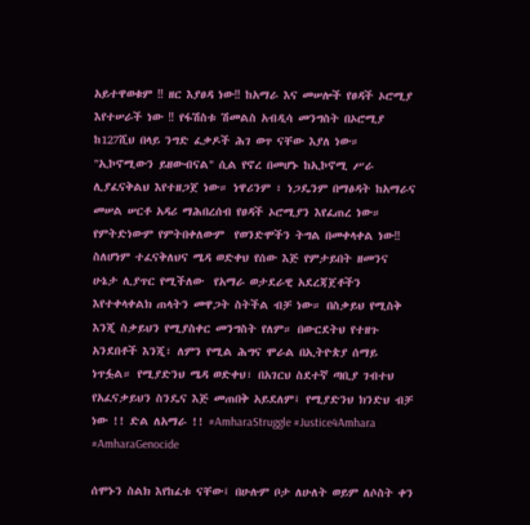አይተዋወቁም ‼ ዘር እያፀዳ ነው‼ ከአማራ እና መሠሎች የፀዳች ኦሮሚያ እየተሠራች ነው ‼ የፋሽስቱ ሽመልስ አብዲሳ መንግስት በኦሮሚያ ከ127ሺህ በላይ ንግድ ፈቃዶች ሕገ ወጥ ናቸው እያለ ነው። "ኢኮኖሚውን ይዘውብናል" ሲል የኖረ በመሆኑ ከኢኮኖሚ ሥራ ሊያፈናቅልህ እየተዘጋጀ ነው። ነዋሪንም ፣ ነጋዴንም በማፅዳት ከአማራና መሠል ሠርቶ አዳሪ ማሕበረሰብ የፀዳች ኦሮሚያን እየፈጠረ ነው። የምትድነውም የምትበቀለውም  የወንድሞችን ትግል በመቀላቀል ነው‼ ስለሆነም ተፈናቅለህና ሜዳ ወድቀህ የሰው እጅ የምታይበት ዘመንና ሁኔታ ሊያጥር የሚችለው  የአማራ ወታደራዊ አደረጃጀቶችን እየተቀላቀልክ ጠላትን መዋጋት ስትችል ብቻ ነው። በስቃይህ የሚስቅ እንጂ ስቃይህን የሚያስቀር መንግስት የለም። በውርደትህ የተዘጉ አንደበቶች እንጂ፣ ለምን የሚል ሕግና ሞራል በኢትዮጵያ ሰማይ ነጥፏል። የሚያድንህ ሜዳ ወድቀህ፣ በአገርህ ስደተኛ ጣቢያ ገብተህ የአፈናቃይህን ስንዴና እጅ መጠበቅ አይደለም፤ የሚያድንህ ክንድህ ብቻ ነው !! ድል ለአማራ !! #AmharaStruggle #Justice4Amhara #AmharaGenocide

ሰሞኑን ስልክ እየከፈቱ ናቸው፤ በሁሉም ቦታ ለሁለት ወይም ለሶስት ቀን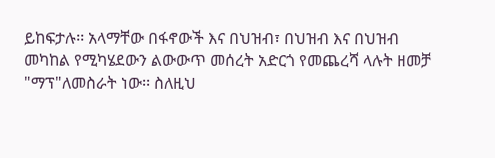ይከፍታሉ፡፡ አላማቸው በፋኖውች እና በህዝብ፣ በህዝብ እና በህዝብ መካከል የሚካሄደውን ልውውጥ መሰረት አድርጎ የመጨረሻ ላሉት ዘመቻ "ማፕ"ለመስራት ነው፡፡ ስለዚህ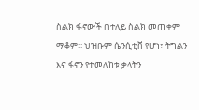ስልክ ፋኖውች በተለይ ስልክ መጠቀም ማቆም፡፡ ህዝቡም ሴንሲቲቨ የሆነ፣ ትግልን እና ፋኖን የተመለከቱ ቃላትን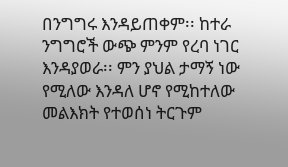በንግግሩ እንዳይጠቀም፡፡ ከተራ ንግግሮች ውጭ ምንም የረባ ነገር እንዳያወራ፡፡ ምን ያህል ታማኝ ነው የሚለው እንዳለ ሆኖ የሚከተለው መልእክት የተወሰነ ትርጉም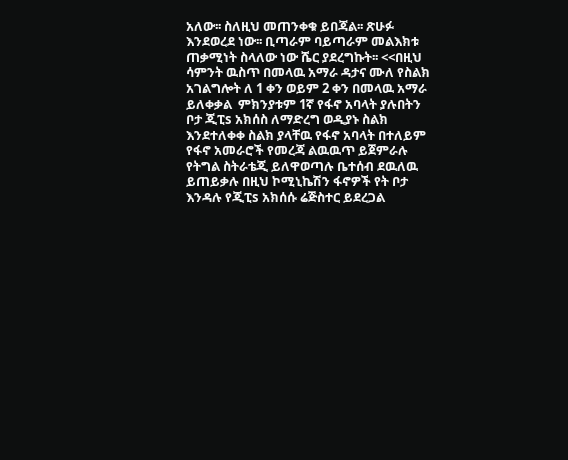አለው፡፡ ስለዚህ መጠንቀቁ ይበጃል፡፡ ጽሁፉ እንደወረደ ነው፡፡ ቢጣራም ባይጣራም መልእክቱ ጠቃሚነት ስላለው ነው ሼር ያደረግኩት፡፡ <<በዚህ ሳምንት ዉስጥ በመላዉ አማራ ዳታና ሙለ የስልክ አገልግሎት ለ 1 ቀን ወይም 2 ቀን በመላዉ አማራ ይለቀቃል  ምክንያቱም 1ኛ የፋኖ አባላት ያሉበትን ቦታ ጂፒs አክሰስ ለማድረግ ወዲያኑ ስልክ እንደተለቀቀ ስልክ ያላቸዉ የፋኖ አባላት በተለይም የፋኖ አመራሮች የመረጃ ልዉዉጥ ይጀምራሉ የትግል ስትራቴጂ ይለዋወጣሉ ቤተሰብ ደዉለዉ ይጠይቃሉ በዚህ ኮሚኒኬሽን ፋኖዎች የት ቦታ እንዳሉ የጂፒs አክሰሱ ሬጅስተር ይደረጋል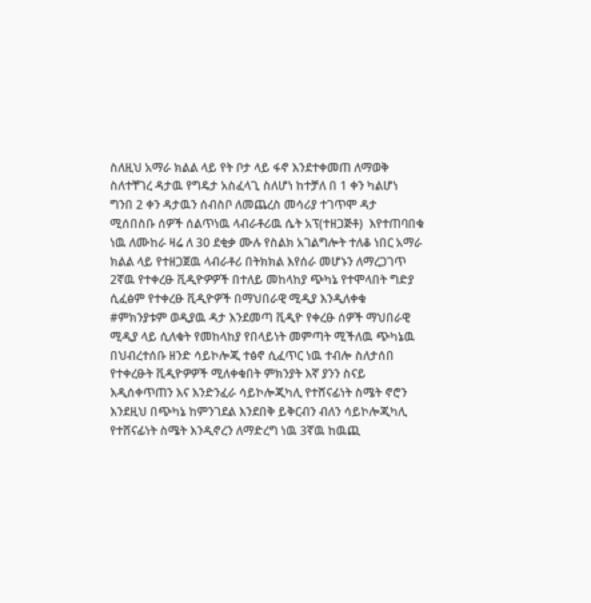ስለዚህ አማራ ክልል ላይ የት ቦታ ላይ ፋኖ እንደተቀመጠ ለማወቅ ስለተቸገረ ዳታዉ የግዴታ አስፈላጊ ስለሆነ ከተቻለ በ 1 ቀን ካልሆነ  ግንበ 2 ቀን ዳታዉን ሰብስቦ ለመጨረስ መሳሪያ ተገጥሞ ዳታ ሚሰበስቡ ሰዎች ሰልጥነዉ ላብራቶሪዉ ሴት አፕ(ተዘጋጅቶ)  እየተጠባበቁ ነዉ ለሙከራ ዛሬ ለ 30 ደቂቃ ሙሉ የስልክ አገልግሎት ተለቆ ነበር አማራ ክልል ላይ የተዘጋጀዉ ላብራቶሪ በትክክል እየሰራ መሆኑን ለማረጋገጥ 2ኛዉ የተቀረፁ ቪዲዮዎዎች በተለይ መከላከያ ጭካኔ የተሞላበት ግድያ ሲፈፅም የተቀረፁ ቪዲዮዎች በማህበራዊ ሚዲያ እንዲለቀቁ #ምክንያቱም ወዲያዉ ዳታ እንደመጣ ቪዲዮ የቀረፁ ሰዎች ማህበራዊ ሚዲያ ላይ ሲለቁት የመከላከያ የበላይነት መምጣት ሚችለዉ ጭካኔዉ በህብረተሰቡ ዘንድ ሳይኮሎጂ ተፅኖ ሲፈጥር ነዉ ተብሎ ስለታሰበ የተቀረፁት ቪዲዮዎዎች ሚለቀቁበት ምክንያት እኛ ያንን ስናይ እዲሰቀጥጠን እና እንድንፈራ ሳይኮሎጂካሊ የተሸናፊነት ስሜት ኖሮን እንደዚህ በጭካኔ ከምንገደል እንደበቅ ይቅርብን ብለን ሳይኮሎጂካሊ የተሸናፊነት ስሜት እንዲኖረን ለማድረግ ነዉ 3ኛዉ ከዉጪ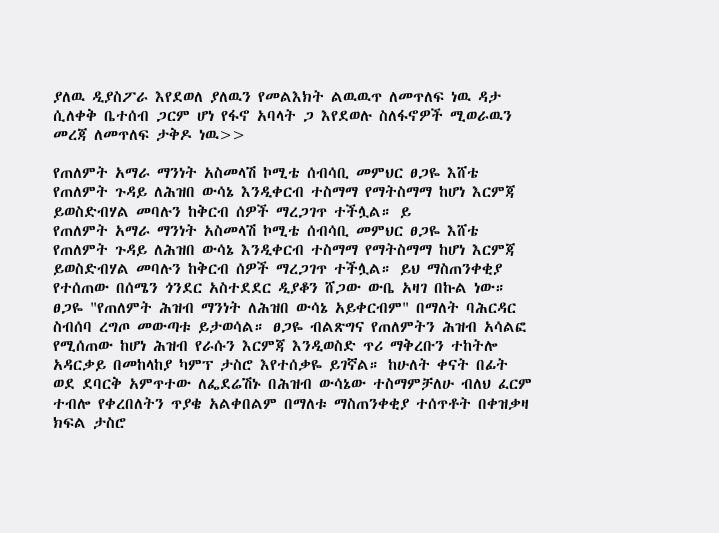ያለዉ ዲያስፖራ እየደወለ ያለዉን የመልእክት ልዉዉጥ ለመጥለፍ ነዉ ዳታ ሲለቀቅ ቤተሰብ ጋርም ሆነ የፋኖ አባላት ጋ እየደወሉ ስለፋኖዎች ሚወራዉን መረጃ ለመጥለፍ ታቅዶ ነዉ>>

የጠለምት አማራ ማንነት አስመላሽ ኮሚቴ ሰብሳቢ መምህር ፀጋዬ እሸቴ የጠለምት ጉዳይ ለሕዝበ ውሳኔ እንዲቀርብ ተስማማ የማትስማማ ከሆነ እርምጃ ይወስድብሃል መባሉን ከቅርብ ሰዎች ማረጋገጥ ተችሏል። ይ
የጠለምት አማራ ማንነት አስመላሽ ኮሚቴ ሰብሳቢ መምህር ፀጋዬ እሸቴ የጠለምት ጉዳይ ለሕዝበ ውሳኔ እንዲቀርብ ተስማማ የማትስማማ ከሆነ እርምጃ ይወስድብሃል መባሉን ከቅርብ ሰዎች ማረጋገጥ ተችሏል። ይህ ማስጠንቀቂያ የተሰጠው በሰሜን ጎንደር አስተደደር ዲያቆን ሸጋው ውቤ አዛገ በኩል ነው። ፀጋዬ "የጠለምት ሕዝብ ማንነት ለሕዝበ ውሳኔ አይቀርብም" በማለት ባሕርዳር ስብሰባ ረግጦ መውጣቱ ይታወሳል። ፀጋዬ ብልጽግና የጠለምትን ሕዝብ አሳልፎ የሚሰጠው ከሆነ ሕዝብ የራሱን እርምጃ እንዲወስድ ጥሪ ማቅረቡን ተከትሎ አዳርቃይ በመከላከያ ካምፕ ታስሮ እየተሰቃዬ ይገኛል። ከሁለት ቀናት በፊት ወደ ደባርቅ አምጥተው ለፌደሬሽኑ በሕዝብ ውሳኔው ተስማምቻለሁ ብለህ ፈርም ተብሎ የቀረበለትን ጥያቄ አልቀበልም በማለቱ ማስጠንቀቂያ ተሰጥቶት በቀዝቃዛ ክፍል ታስሮ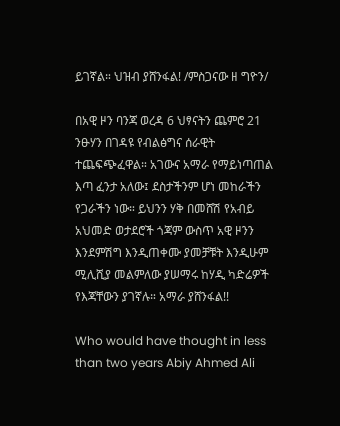ይገኛል። ህዝብ ያሸንፋል! /ምስጋናው ዘ ግዮን/

በአዊ ዞን ባንጃ ወረዳ 6 ህፃናትን ጨምሮ 21 ንፁሃን በገዳዩ የብልፅግና ሰራዊት ተጨፍጭፈዋል። አገውና አማራ የማይነጣጠል እጣ ፈንታ አለው፤ ደስታችንም ሆነ መከራችን የጋራችን ነው። ይህንን ሃቅ በመሸሽ የአብይ አህመድ ወታደሮች ጎጃም ውስጥ አዊ ዞንን እንደምሽግ እንዲጠቀሙ ያመቻቹት እንዲሁም ሚሊሺያ መልምለው ያሠማሩ ከሃዲ ካድሬዎች የእጃቸውን ያገኛሉ። አማራ ያሸንፋል!!

Who would have thought in less than two years Abiy Ahmed Ali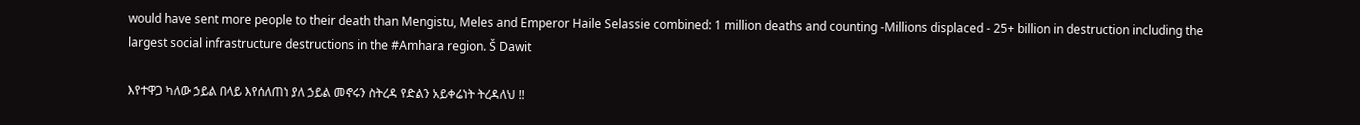would have sent more people to their death than Mengistu, Meles and Emperor Haile Selassie combined: 1 million deaths and counting -Millions displaced - 25+ billion in destruction including the largest social infrastructure destructions in the #Amhara region. Š Dawit

እየተዋጋ ካለው ኃይል በላይ እየሰለጠነ ያለ ኃይል መኖሩን ስትረዳ የድልን አይቀሬነት ትረዳለህ ‼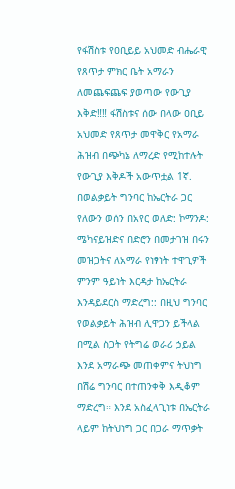የፋሽስቱ የዐቢይይ አህመድ ብሔራዊ የጸጥታ ምክር ቤት አማራን ለመጨፍጨፍ ያወጣው የውጊያ እቅድ‼‼ ፋሽስቱና ሰው በላው ዐቢይ አህመድ የጸጥታ መዋቅር የአማራ ሕዝብ በጭካኔ ለማረድ የሚከተሉት የውጊያ እቅዶች አውጥቷል 1ኛ. በወልቃይት ግንባር ከኤርትራ ጋር የለውን ወሰን በአየር ወለድ: ኮማንዶ: ሜካናይዝድና በድሮን በመታገዝ በሩን መዝጋትና ለአማራ የነፃነት ተዋጊዎች ምንም ዓይነት እርዳታ ከኤርትራ እንዳይደርስ ማድረግ:: በዚህ ግንባር የወልቃይት ሕዝብ ሊዋጋን ይችላል በሚል ስጋት የትግሬ ወራሪ ኃይል እንደ አማራጭ መጠቀምና ትህነግ በሽሬ ግንባር በተጠንቀቅ እዲቆም ማድረግ። እንደ አስፈላጊነቱ በኤርትራ ላይም ከትህነግ ጋር በጋራ ማጥቃት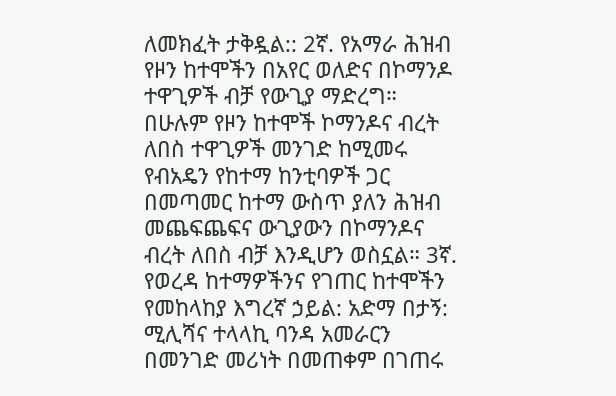ለመክፈት ታቅዷል:: 2ኛ. የአማራ ሕዝብ የዞን ከተሞችን በአየር ወለድና በኮማንዶ ተዋጊዎች ብቻ የውጊያ ማድረግ። በሁሉም የዞን ከተሞች ኮማንዶና ብረት ለበስ ተዋጊዎች መንገድ ከሚመሩ የብአዴን የከተማ ከንቲባዎች ጋር በመጣመር ከተማ ውስጥ ያለን ሕዝብ መጨፍጨፍና ውጊያውን በኮማንዶና ብረት ለበስ ብቻ እንዲሆን ወስኗል። 3ኛ. የወረዳ ከተማዎችንና የገጠር ከተሞችን የመከላከያ እግረኛ ኃይል: አድማ በታኝ: ሚሊሻና ተላላኪ ባንዳ አመራርን በመንገድ መሪነት በመጠቀም በገጠሩ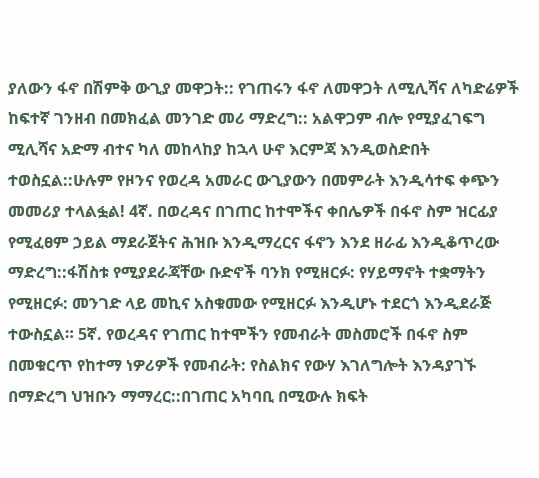ያለውን ፋኖ በሽምቅ ውጊያ መዋጋት:: የገጠሩን ፋኖ ለመዋጋት ለሚሊሻና ለካድሬዎች ከፍተኛ ገንዘብ በመክፈል መንገድ መሪ ማድረግ:: አልዋጋም ብሎ የሚያፈገፍግ ሚሊሻና አድማ ብተና ካለ መከላከያ ከኋላ ሁኖ እርምጃ እንዲወስድበት ተወስኗል::ሁሉም የዞንና የወረዳ አመራር ውጊያውን በመምራት እንዲሳተፍ ቀጭን መመሪያ ተላልፏል! 4ኛ. በወረዳና በገጠር ከተሞችና ቀበሌዎች በፋኖ ስም ዝርፊያ የሚፈፀም ኃይል ማደራጀትና ሕዝቡ እንዲማረርና ፋኖን እንደ ዘራፊ እንዲቆጥረው ማድረግ::ፋሽስቱ የሚያደራጃቸው ቡድኖች ባንክ የሚዘርፉ: የሃይማኖት ተቋማትን የሚዘርፉ: መንገድ ላይ መኪና አስቁመው የሚዘርፉ እንዲሆኑ ተደርጎ እንዲደራጅ ተውስኗል። 5ኛ. የወረዳና የገጠር ከተሞችን የመብራት መስመሮች በፋኖ ስም በመቁርጥ የከተማ ነዎሪዎች የመብራት: የስልክና የውሃ እገለግሎት እንዳያገኙ በማድረግ ህዝቡን ማማረር::በገጠር አካባቢ በሚውሉ ክፍት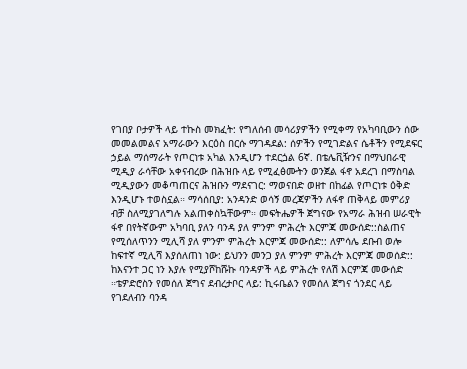የገበያ ቦታዎች ላይ ተኩስ መክፈት: የግለሰብ መሳሪያዎችን የሚቀማ የአካባቢውን ሰው መመልመልና አማራውን እርዕስ በርሱ ማገዳደል: ሰዎችን የሚገድልና ሴቶችን የሚደፍር ኃይል ማሰማራት የጦርነቱ አካል እንዲሆን ተደርጏል 6ኛ. በቴሌቪዥንና በማህበራዊ ሚዲያ ራሳቸው አቀናብረው በሕዝቡ ላይ የሚፈፅሙትን ወንጀል ፋኖ አደረገ በማስባል ሚዲያውን መቆጣጠርና ሕዝቡን ማደናገር: ማወናበድ ወዘተ በከፊል የጦርነቱ ዕቅድ እንዲሆኑ ተወስኗል። ማሳሰቢያ: አንዳንድ ወሳኝ መረጃዎችን ለፋኖ ጠቅላይ መምሪያ ብቻ ስለሚያገለግሉ አልጠቀስኳቸውም። መፍትሔዎች ጀግናው የአማራ ሕዝብ ሠራዊት ፋኖ በየትኛውም አካባቢ ያለን ባንዳ ያለ ምንም ምሕረት እርምጃ መውሰድ::ስልጠና የሚሰለጥንን ሚሊሻ ያለ ምንም ምሕረት እርምጃ መውሰድ:: ለምሳሌ ደቡብ ወሎ ከፍተኛ ሚሊሻ እያሰለጠነ ነው: ይህንን መንጋ ያለ ምንም ምሕረት እርምጃ መወሰድ:: ከእናንተ ጋር ነን እያሉ የሚያሾከሹኩ ባንዳዎች ላይ ምሕረት የለሽ እርምጃ መውሰድ ።ቴዎድሮስን የመሰለ ጀግና ደብረታቦር ላይ: ኪሩቤልን የመሰለ ጀግና ጎንደር ላይ የገደለብን ባንዳ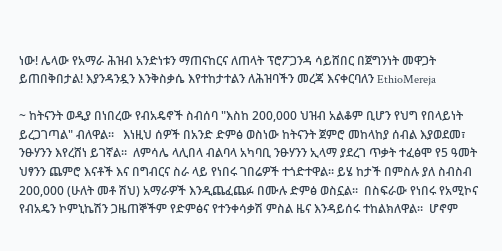ነው! ሌላው የአማራ ሕዝብ አንድነቱን ማጠናከርና ለጠላት ፕሮፖጋንዳ ሳይሸበር በጀግንነት መዋጋት ይጠበቅበታል! እያንዳንዷን እንቅስቃሴ እየተከታተልን ለሕዝባችን መረጃ እናቀርባለን EthioMereja

~ ከትናንት ወዲያ በነበረው የብአዴኖች ስብሰባ "እስከ 200,000 ህዝብ አልቆም ቢሆን የህግ የበላይነት ይረጋገጣል" ብለዋል።   እነዚህ ሰዎች በአንድ ድምፅ ወስነው ከትናንት ጀምሮ መከላከያ ሰብል እያወደመ፣ ንፁሃንን እየረሸነ ይገኛል።  ለምሳሌ ላሊበላ ብልባላ አካባቢ ንፁሃንን ኢላማ ያደረገ ጥቃት ተፈፅሞ የ5 ዓመት ህፃንን ጨምሮ እናቶች እና በግብርና ስራ ላይ የነበሩ ገበሬዎች ተጎድተዋል። ይሄ ከታች በምስሉ ያለ ስብስብ 200,000 (ሁለት መቶ ሽህ) አማራዎች እንዲጨፈጨፉ በሙሉ ድምፅ ወስኗል።  በስፍራው የነበሩ የአሚኮና የብአዴን ኮምኒኬሽን ጋዜጠኞችም የድምፅና የተንቀሳቃሽ ምስል ዜና እንዳይሰሩ ተከልክለዋል።  ሆኖም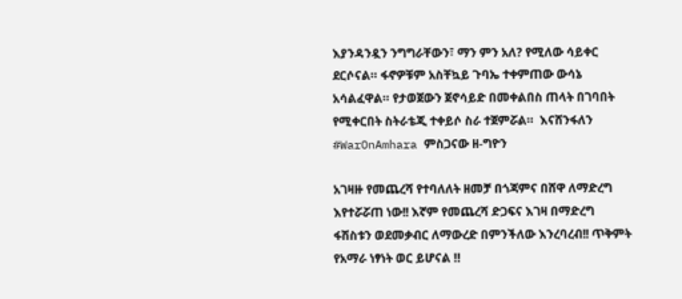እያንዳንዷን ንግግራቸውን፣ ማን ምን አለ? የሚለው ሳይቀር ደርሶናል። ፋኖዎቹም አስቸኳይ ጉባኤ ተቀምጠው ውሳኔ አሳልፈዋል። የታወጀውን ጀኖሳይድ በመቀልበስ ጠላት በገባበት የሚቀርበት ስትራቴጂ ተቀይሶ ስራ ተጀምሯል።  እናሸንፋለን #WarOnAmhara ምስጋናው ዘ-ግዮን

አገዛዙ የመጨረሻ የተባለለት ዘመቻ በጎጃምና በሸዋ ለማድረግ እየተሯሯጠ ነው!! እኛም የመጨረሻ ድጋፍና እገዛ በማድረግ ፋሽስቱን ወደመቃብር ለማውረድ በምንችለው እንረባረብ!! ጥቅምት የአማራ ነፃነት ወር ይሆናል ‼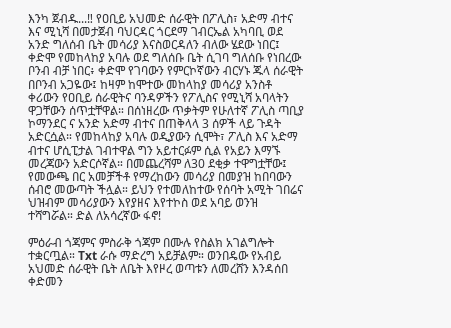እንካ ጀብዱ...‼ የዐቢይ አህመድ ሰራዊት በፖሊስ፣ አድማ ብተና እና ሚኒሻ በመታጀብ ባህርዳር ጎርደማ ገብርኤል አካባቢ ወደ አንድ ግለሰብ ቤት መሳሪያ እናስወርዳለን ብለው ሄደው ነበር፤ ቀድሞ የመከላከያ አባሉ ወደ ግለሰቡ ቤት ሲገባ ግለሰቡ የነበረው ቦንብ ብቻ ነበር፥ ቀድሞ የገባውን የምርኮኛውን ብርሃኑ ጁላ ሰራዊት በቦንብ አጋዬው፤ ከዛም ከሞተው መከላከያ መሳሪያ አንስቶ ቀሪውን የዐቢይ ሰራዊትና ባንዳዎችን የፖሊስና የሚኒሻ አባላትን ዋጋቸውን ሰጥቷቸዋል። በሰነዘረው ጥቃትም የሁለተኛ ፖሊስ ጣቢያ ኮማንደር ና አንድ አድማ ብተና በጠቅላላ 3 ሰዎች ላይ ጉዳት አድርሷል። የመከላከያ አባሉ ወዲያውን ሲሞት፣ ፖሊስ እና አድማ ብተና ሆሲፒታል ገብተዋል ግን አይተርፉም ሲል የአይን እማኙ መረጃውን አድርሶኛል። በመጨረሻም ለ30 ደቂቃ ተዋግቷቸው፤ የመውጫ በር አመቻችቶ የማረከውን መሳሪያ በመያዝ ከበባውን ሰብሮ መውጣት ችሏል። ይህን የተመለከተው የሰባት አሚት ገበሬና ህዝብም መሳሪያውን እየያዘና እየተኮስ ወደ አባይ ወንዝ ተሻግሯል። ድል ለአሳረኛው ፋኖ!

ምዕራብ ጎጃምና ምስራቅ ጎጃም በሙሉ የስልክ አገልግሎት ተቋርጧል። Txt ራሱ ማድረግ አይቻልም። ወንበዴው የአብይ አህመድ ሰራዊት ቤት ለቤት እየዞረ ወጣቱን ለመረሸን እንዳሰበ ቀድመን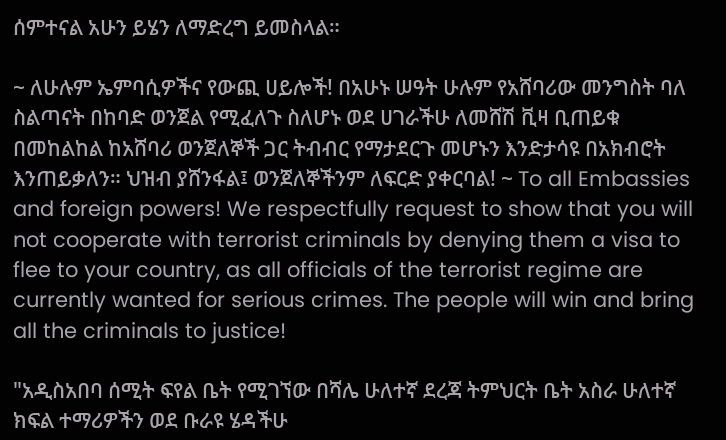ሰምተናል አሁን ይሄን ለማድረግ ይመስላል።

~ ለሁሉም ኤምባሲዎችና የውጪ ሀይሎች! በአሁኑ ሠዓት ሁሉም የአሸባሪው መንግስት ባለ ስልጣናት በከባድ ወንጀል የሚፈለጉ ስለሆኑ ወደ ሀገራችሁ ለመሸሽ ቪዛ ቢጠይቁ በመከልከል ከአሸባሪ ወንጀለኞች ጋር ትብብር የማታደርጉ መሆኑን እንድታሳዩ በአክብሮት እንጠይቃለን። ህዝብ ያሸንፋል፤ ወንጀለኞችንም ለፍርድ ያቀርባል! ~ To all Embassies and foreign powers! We respectfully request to show that you will not cooperate with terrorist criminals by denying them a visa to flee to your country, as all officials of the terrorist regime are currently wanted for serious crimes. The people will win and bring all the criminals to justice!

"አዲስአበባ ሰሚት ፍየል ቤት የሚገኘው በሻሌ ሁለተኛ ደረጃ ትምህርት ቤት አስራ ሁለተኛ ክፍል ተማሪዎችን ወደ ቡራዩ ሄዳችሁ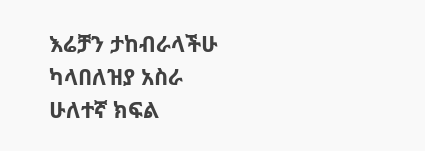እሬቻን ታከብራላችሁ ካላበለዝያ አስራ ሁለተኛ ክፍል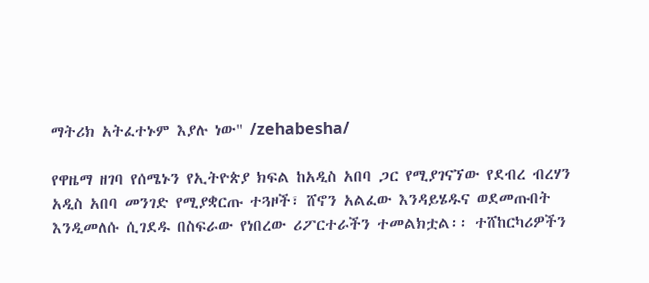ማትሪክ አትፈተኑም እያሉ ነው" /zehabesha/

የዋዜማ ዘገባ የሰሜኑን የኢትዮጵያ ክፍል ከአዲስ አበባ ጋር የሚያገናኘው የደብረ ብረሃን አዲስ አበባ መንገድ የሚያቋርጡ ተጓዞች፣ ሸኖን አልፈው እንዳይሄዱና ወደመጡበት እንዲመለሱ ሲገደዱ በስፍራው የነበረው ሪፖርተራችን ተመልክቷል፡፡ ተሸከርካሪዎችን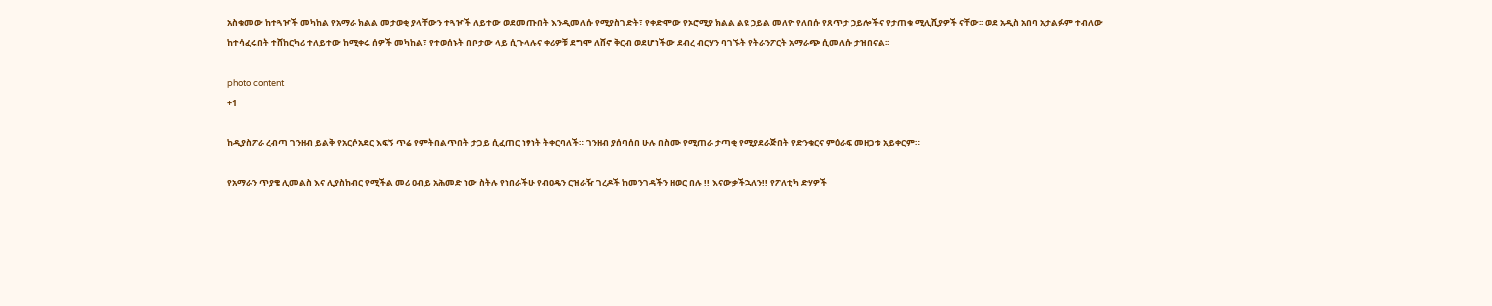አስቁመው ከተጓዦች መካከል የአማራ ክልል መታወቂ ያላቸውን ተጓዦች ለይተው ወደመጡበት እንዲመለሱ የሚያስገድት፣ የቀድሞው የኦሮሚያ ክልል ልዩ ኃይል መለዮ የለበሱ የጸጥታ ኃይሎችና የታጠቁ ሚሊሺያዎች ናቸው፡፡ ወደ አዲስ አበባ አታልፉም ተብለው ከተሳፈሩበት ተሸከርካሪ ተለይተው ከሚቀሩ ሰዎች መካከል፣ የተወሰኑት በቦታው ላይ ሲጉላሉና ቀሪዎቹ ደግሞ ለሸኖ ቅርብ ወደሆነችው ደብረ ብርሃን ባገኙት የትራንፖርት አማራጭ ሲመለሱ ታዝበናል፡፡

photo content
+1

ከዲያስፖራ ረብጣ ገንዘብ ይልቅ የአርሶአደር እፍኝ ጥሬ የምትበልጥበት ታጋይ ሲፈጠር ነፃነት ትቀርባለች። ገንዘብ ያሰባሰበ ሁሉ በስሙ የሚጠራ ታጣቂ የሚያደራጅበት የድንቁርና ምዕራፍ መዘጋቱ አይቀርም።

የአማራን ጥያቄ ሊመልስ እና ሊያስከብር የሚችል መሪ ዐብይ አሕመድ ነው ስትሉ የነበራችሁ የብዐዴን ርዝራዥ ገረዶች ከመንገዳችን ዘወር በሉ !! እናውቃችኋለን!! የፖለቲካ ድሃዎች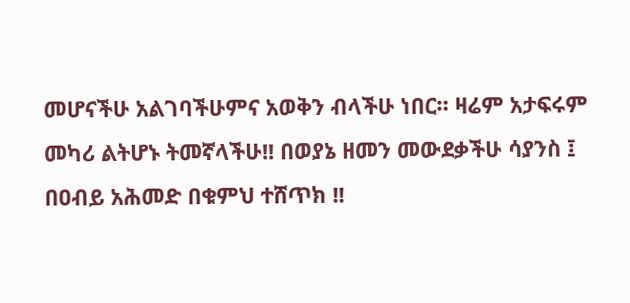መሆናችሁ አልገባችሁምና አወቅን ብላችሁ ነበር። ዛሬም አታፍሩም መካሪ ልትሆኑ ትመኛላችሁ!! በወያኔ ዘመን መውደቃችሁ ሳያንስ ፤ በዐብይ አሕመድ በቁምህ ተሸጥክ !!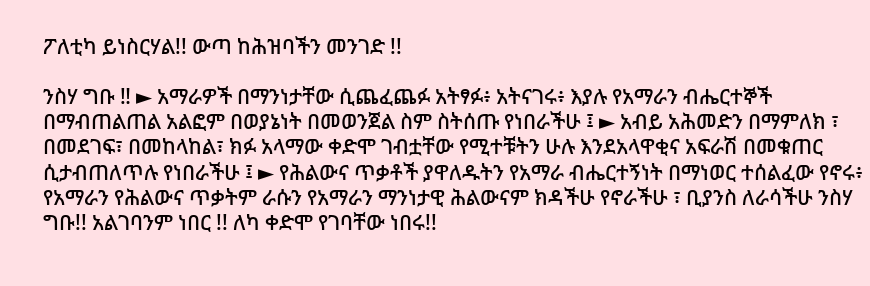ፖለቲካ ይነስርሃል!! ውጣ ከሕዝባችን መንገድ !!

ንስሃ ግቡ ‼ ► አማራዎች በማንነታቸው ሲጨፈጨፉ አትፃፉ፥ አትናገሩ፥ እያሉ የአማራን ብሔርተኞች በማብጠልጠል አልፎም በወያኔነት በመወንጀል ስም ስትሰጡ የነበራችሁ ፤ ► አብይ አሕመድን በማምለክ ፣ በመደገፍ፣ በመከላከል፣ ክፉ አላማው ቀድሞ ገብቷቸው የሚተቹትን ሁሉ እንደአላዋቂና አፍራሽ በመቁጠር ሲታብጠለጥሉ የነበራችሁ ፤ ► የሕልውና ጥቃቶች ያዋለዱትን የአማራ ብሔርተኝነት በማነወር ተሰልፈው የኖሩ፥ የአማራን የሕልውና ጥቃትም ራሱን የአማራን ማንነታዊ ሕልውናም ክዳችሁ የኖራችሁ ፣ ቢያንስ ለራሳችሁ ንስሃ ግቡ!! አልገባንም ነበር !! ለካ ቀድሞ የገባቸው ነበሩ!!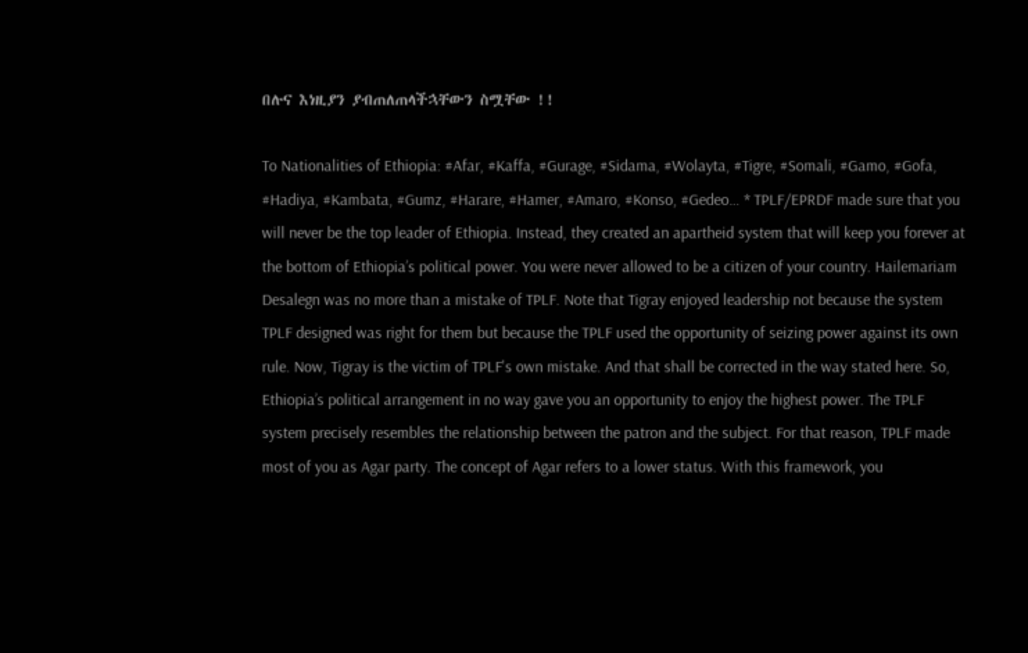በሉና እነዚያን ያብጠለጠላችኋቸውን ስሟቸው !!

To Nationalities of Ethiopia: #Afar, #Kaffa, #Gurage, #Sidama, #Wolayta, #Tigre, #Somali, #Gamo, #Gofa, #Hadiya, #Kambata, #Gumz, #Harare, #Hamer, #Amaro, #Konso, #Gedeo… * TPLF/EPRDF made sure that you will never be the top leader of Ethiopia. Instead, they created an apartheid system that will keep you forever at the bottom of Ethiopia’s political power. You were never allowed to be a citizen of your country. Hailemariam Desalegn was no more than a mistake of TPLF. Note that Tigray enjoyed leadership not because the system TPLF designed was right for them but because the TPLF used the opportunity of seizing power against its own rule. Now, Tigray is the victim of TPLF's own mistake. And that shall be corrected in the way stated here. So, Ethiopia’s political arrangement in no way gave you an opportunity to enjoy the highest power. The TPLF system precisely resembles the relationship between the patron and the subject. For that reason, TPLF made most of you as Agar party. The concept of Agar refers to a lower status. With this framework, you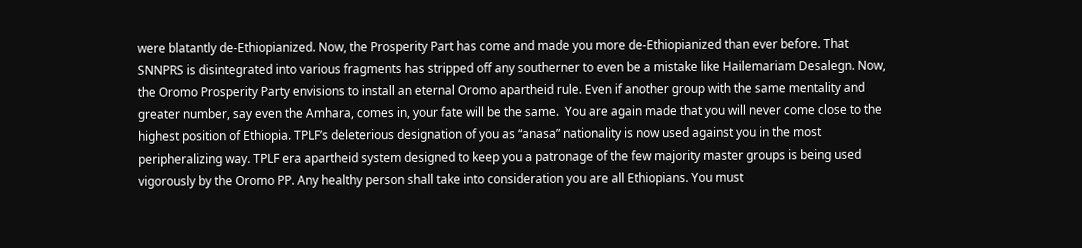were blatantly de-Ethiopianized. Now, the Prosperity Part has come and made you more de-Ethiopianized than ever before. That SNNPRS is disintegrated into various fragments has stripped off any southerner to even be a mistake like Hailemariam Desalegn. Now, the Oromo Prosperity Party envisions to install an eternal Oromo apartheid rule. Even if another group with the same mentality and greater number, say even the Amhara, comes in, your fate will be the same.  You are again made that you will never come close to the highest position of Ethiopia. TPLF’s deleterious designation of you as “anasa” nationality is now used against you in the most peripheralizing way. TPLF era apartheid system designed to keep you a patronage of the few majority master groups is being used vigorously by the Oromo PP. Any healthy person shall take into consideration you are all Ethiopians. You must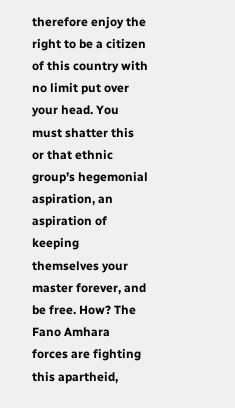therefore enjoy the right to be a citizen of this country with no limit put over your head. You must shatter this or that ethnic group’s hegemonial aspiration, an aspiration of keeping themselves your master forever, and be free. How? The Fano Amhara forces are fighting this apartheid,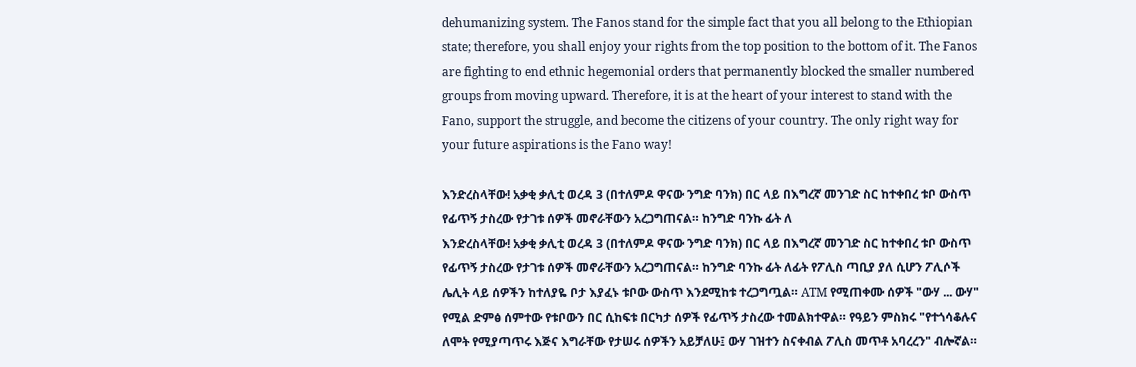dehumanizing system. The Fanos stand for the simple fact that you all belong to the Ethiopian state; therefore, you shall enjoy your rights from the top position to the bottom of it. The Fanos are fighting to end ethnic hegemonial orders that permanently blocked the smaller numbered groups from moving upward. Therefore, it is at the heart of your interest to stand with the Fano, support the struggle, and become the citizens of your country. The only right way for your future aspirations is the Fano way!

እንድረስላቸው! አቃቂ ቃሊቲ ወረዳ 3 (በተለምዶ ዋናው ንግድ ባንክ) በር ላይ በእግረኛ መንገድ ስር ከተቀበረ ቱቦ ውስጥ የፊጥኝ ታስረው የታገቱ ሰዎች መኖራቸውን አረጋግጠናል። ከንግድ ባንኩ ፊት ለ
እንድረስላቸው! አቃቂ ቃሊቲ ወረዳ 3 (በተለምዶ ዋናው ንግድ ባንክ) በር ላይ በእግረኛ መንገድ ስር ከተቀበረ ቱቦ ውስጥ የፊጥኝ ታስረው የታገቱ ሰዎች መኖራቸውን አረጋግጠናል። ከንግድ ባንኩ ፊት ለፊት የፖሊስ ጣቢያ ያለ ሲሆን ፖሊሶች ሌሊት ላይ ሰዎችን ከተለያዬ ቦታ እያፈኑ ቱቦው ውስጥ እንደሚከቱ ተረጋግጧል። ATM የሚጠቀሙ ሰዎች "ውሃ ... ውሃ" የሚል ድምፅ ሰምተው የቱቦውን በር ሲከፍቱ በርካታ ሰዎች የፊጥኝ ታስረው ተመልክተዋል። የዓይን ምስክሩ "የተጎሳቆሉና ለሞት የሚያጣጥሩ እጅና እግራቸው የታሠሩ ሰዎችን አይቻለሁ፤ ውሃ ገዝተን ስናቀብል ፖሊስ መጥቶ አባረረን" ብሎኛል።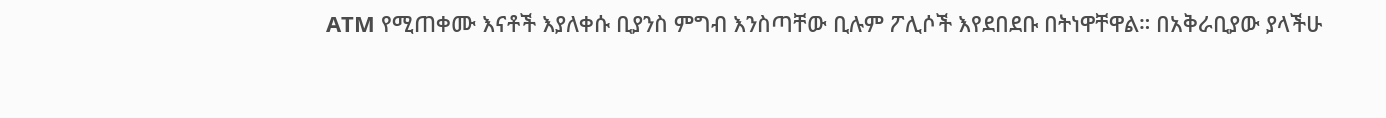ATM የሚጠቀሙ እናቶች እያለቀሱ ቢያንስ ምግብ እንስጣቸው ቢሉም ፖሊሶች እየደበደቡ በትነዋቸዋል። በአቅራቢያው ያላችሁ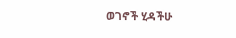ወገኖች ሂዳችሁ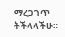ማረጋገጥ ትችላላችሁ።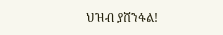ህዝብ ያሸንፋል!